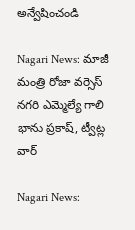అన్వేషించండి

Nagari News: మాజీ మంత్రి రోజా వర్సెస్ నగరి ఎమ్మెల్యే గాలి భాను ప్రకాష్, ట్వీట్ల వార్

Nagari News: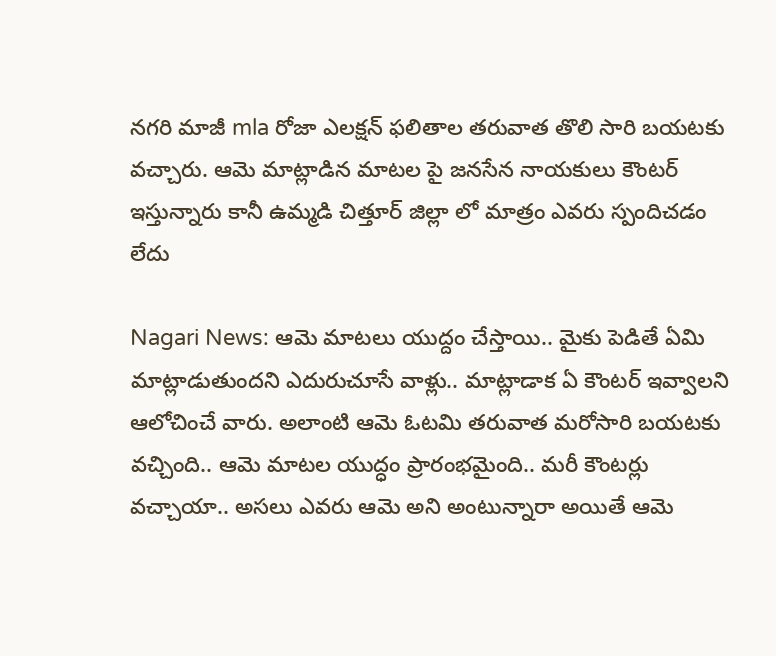నగరి మాజీ mla రోజా ఎలక్షన్ ఫలితాల తరువాత తొలి సారి బయటకు వచ్చారు. ఆమె మాట్లాడిన మాటల పై జనసేన నాయకులు కౌంటర్ ఇస్తున్నారు కానీ ఉమ్మడి చిత్తూర్ జిల్లా లో మాత్రం ఎవరు స్పందిచడం లేదు

Nagari News: ఆమె మాటలు యుద్దం చేస్తాయి.. మైకు పెడితే ఏమి మాట్లాడుతుందని ఎదురుచూసే వాళ్లు.. మాట్లాడాక ఏ కౌంటర్ ఇవ్వాలని ఆలోచించే వారు. అలాంటి ఆమె ఓటమి తరువాత మరోసారి బయటకు వచ్చింది.. ఆమె మాటల యుద్ధం ప్రారంభమైంది.. మరీ కౌంటర్లు వచ్చాయా.. అసలు ఎవరు ఆమె అని అంటున్నారా అయితే ఆమె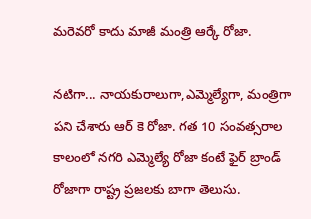మరెవరో కాదు మాజీ మంత్రి ఆర్కే రోజా.

నటిగా... నాయకురాలుగా,ఎమ్మెల్యేగా, మంత్రిగా పని చేశారు ఆర్ కె రోజా. గత 10 సంవత్సరాల కాలంలో నగరి ఎమ్మెల్యే రోజా కంటే ఫైర్ బ్రాండ్ రోజాగా రాష్ట్ర ప్రజలకు బాగా తెలుసు.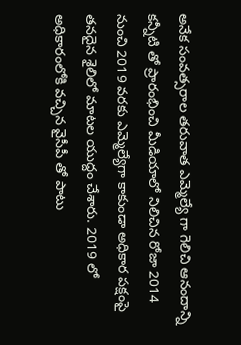అనేక సంవత్సరాల తరువాత ఎమ్మెల్యే గా గెలిచి ఆనందాన్ని కన్నీటి తో ప్రారంభించి మీడియాలో నిలిచిన రోజా 2014 నుంచి 2019 వరకు ఎమ్మెల్యేగా కాకుండా అధికార పక్షంపై తనదైన శైలిలో మాటల యుద్దం చేశారు. 2019 లో అధికారంలోకి వచ్చిన వైసీపీ తో పాటు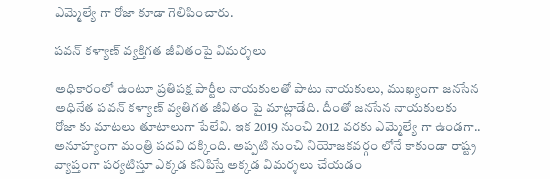ఎమ్మెల్యే గా రోజా కూడా గెలిపించారు.

పవన్ కళ్యాణ్ వ్యక్తిగత జీవితంపై విమర్శలు

అధికారంలో ఉంటూ ప్రతిపక్ష పార్టీల నాయకులతో పాటు నాయకులు, ముఖ్యంగా జనసేన అధినేత పవన్ కళ్యాణ్ వ్యతిగత జీవితం పై మాట్లాడేది. దీంతో జనసేన నాయకులకు రోజా కు మాటలు తూటాలుగా పేలేవి. ఇక 2019 నుంచి 2012 వరకు ఎమ్మెల్యే గా ఉండగా.. అనూహ్యంగా మంత్రి పదవి దక్కింది. అప్పటి నుంచి నియోజకవర్గం లోనే కాకుండా రాష్ట్ర వ్యాప్తంగా పర్యటిస్తూ ఎక్కడ కనిపిస్తే అక్కడ విమర్శలు చేయడం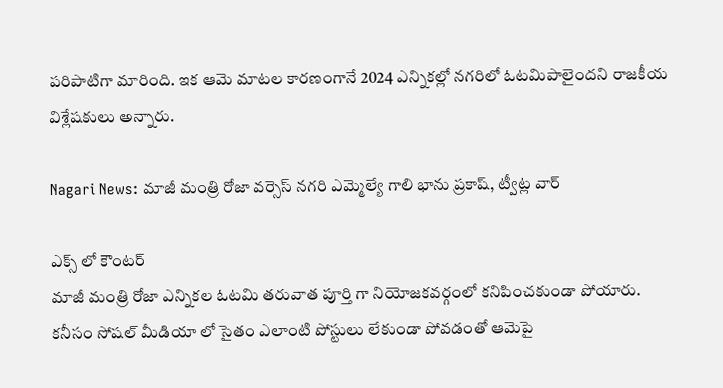పరిపాటిగా మారింది. ఇక ఆమె మాటల కారణంగానే 2024 ఎన్నికల్లో నగరిలో ఓటమిపాలైందని రాజకీయ విశ్లేషకులు అన్నారు.

Nagari News: మాజీ మంత్రి రోజా వర్సెస్ నగరి ఎమ్మెల్యే గాలి భాను ప్రకాష్, ట్వీట్ల వార్

ఎక్స్ లో కౌంటర్
మాజీ మంత్రి రోజా ఎన్నికల ఓటమి తరువాత పూర్తి గా నియోజకవర్గంలో కనిపించకుండా పోయారు. కనీసం సోషల్ మీడియా లో సైతం ఎలాంటి పోస్టులు లేకుండా పోవడంతో ఆమెపై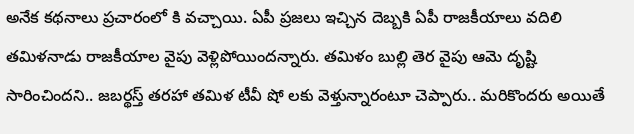అనేక కథనాలు ప్రచారంలో కి వచ్చాయి. ఏపీ ప్రజలు ఇచ్చిన దెబ్బకి ఏపీ రాజకీయాలు వదిలి తమిళనాడు రాజకీయాల వైపు వెళ్లిపోయిందన్నారు. తమిళం బుల్లి తెర వైపు ఆమె దృష్టి సారించిందని.. జబర్థస్త్ తరహా తమిళ టీవీ షో లకు వెళ్తున్నారంటూ చెప్పారు.. మరికొందరు అయితే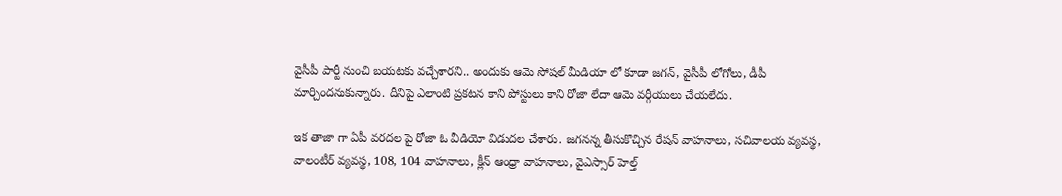వైసీపీ పార్టీ నుంచి బయటకు వచ్చేశారని.. అందుకు ఆమె సోషల్ మీడియా లో కూడా జగన్, వైసీపీ లోగోలు, డీపీ మార్చిందనుకున్నారు. దీనిపై ఎలాంటి ప్రకటన కాని పోస్టులు కాని రోజా లేదా ఆమె వర్గీయులు చేయలేదు.

ఇక తాజా గా ఏపీ వరదల పై రోజా ఓ వీడియో విడుదల చేశారు. జగనన్న తీసుకొచ్చిన రేషన్ వాహనాలు, సచివాలయ వ్యవస్థ, వాలంటీర్ వ్యవస్థ, 108, 104 వాహనాలు, క్లీన్ ఆంధ్రా వాహనాలు, వైఎస్సార్ హెల్త్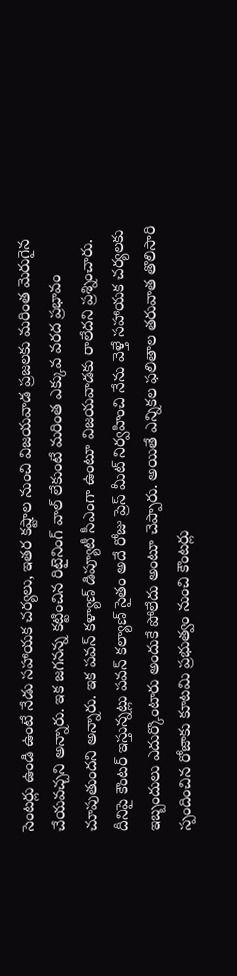సెంటర్లు ఉండి ఉంటే నేడు సహాయక చర్యలు, ఇతర కష్టాల నుంచి విజయవాడ ప్రజలకు మరింత మెరుగైన చేయవచ్చని అన్నారు. ఇక జగనన్న కట్టించిన రిటైనింగ్ వాల్ లేకుంటే మరింత ఎక్కువ వరద ప్రభావం చూపుతుందని అన్నారు. ఇక పవన్ కళ్యాణ్ డిప్యూటీ సీఎంగా ఉంటూ విజయవాడకు రాలేదని ప్రశ్నించారు. దీనిపై కౌంటర్ ఇస్తున్నట్లు పవన్ కల్యాణ్ సైతం అదే రోజు ప్రెస్ మీట్ నిర్వహించి నేను వెళ్తే సహాయక చర్యలకు ఇబ్బందులు ఎదుర్కొంటారు అందుకే పోలేదు అంటూ చెప్పారు. అయితే ఎన్నికల ఫలితాల తరువాత తొలిసారి స్పందించిన రోజాకు కూటమి ప్రభుత్వం నుంచి కౌంటర్లు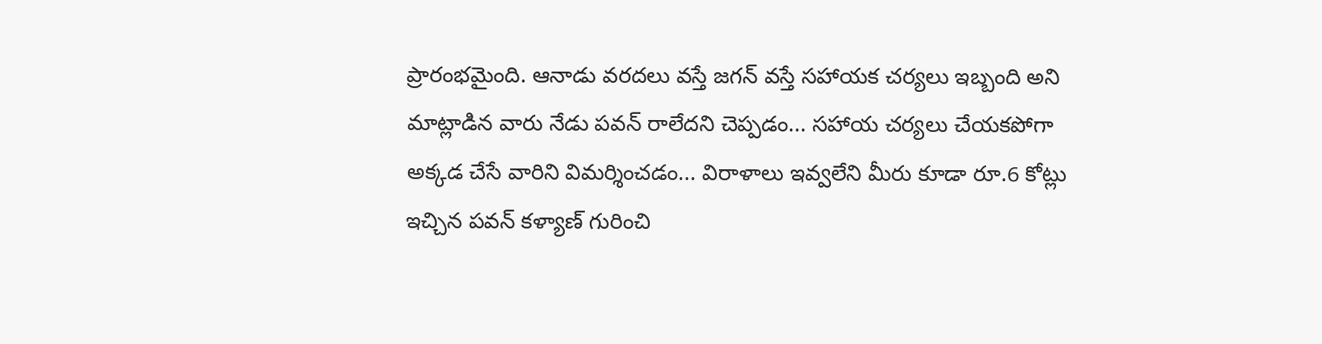ప్రారంభమైంది. ఆనాడు వరదలు వస్తే జగన్ వస్తే సహాయక చర్యలు ఇబ్బంది అని మాట్లాడిన వారు నేడు పవన్ రాలేదని చెప్పడం... సహాయ చర్యలు చేయకపోగా అక్కడ చేసే వారిని విమర్శించడం... విరాళాలు ఇవ్వలేని మీరు కూడా రూ.6 కోట్లు ఇచ్చిన పవన్ కళ్యాణ్ గురించి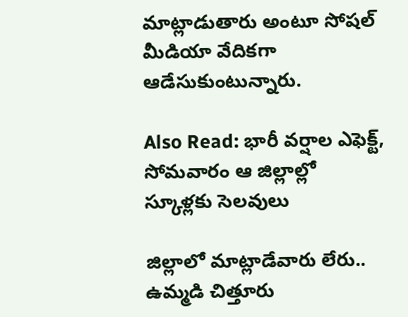మాట్లాడుతారు అంటూ సోషల్ మీడియా వేదికగా ఆడేసుకుంటున్నారు.

Also Read: భారీ వర్షాల ఎఫెక్ట్, సోమవారం ఆ జిల్లాల్లో స్కూళ్లకు సెలవులు

జిల్లాలో మాట్లాడేవారు లేరు..
ఉమ్మడి చిత్తూరు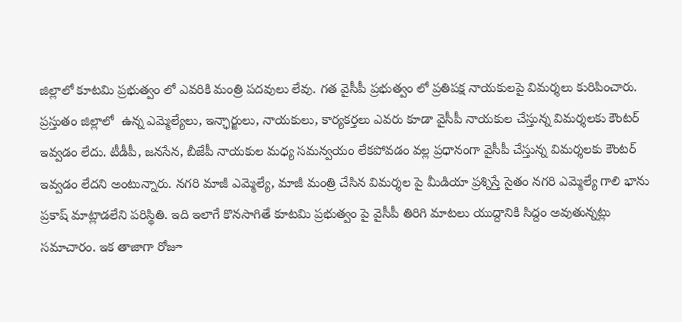జిల్లాలో కూటమి ప్రభుత్వం లో ఎవరికి మంత్రి పదవులు లేవు. గత వైసీపీ ప్రభుత్వం లో ప్రతిపక్ష నాయకులపై విమర్శలు కురిపించారు. ప్రస్తుతం జిల్లాలో  ఉన్న ఎమ్మెల్యేలు, ఇన్ఛార్జులు, నాయకులు, కార్యకర్తలు ఎవరు కూడా వైసీపీ నాయకుల చేస్తున్న విమర్శలకు కౌంటర్ ఇవ్వడం లేదు. టీడీపీ, జనసేన, బీజేపీ నాయకుల మధ్య సమన్వయం లేకపోవడం వల్ల ప్రధానంగా వైసీపీ చేస్తున్న విమర్శలకు కౌంటర్ ఇవ్వడం లేదని అంటున్నారు. నగరి మాజీ ఎమ్మెల్యే, మాజీ మంత్రి చేసిన విమర్శల పై మీడియా ప్రశ్నిస్తే సైతం నగరి ఎమ్మెల్యే గాలి భాను ప్రకాష్ మాట్లాడలేని పరిస్థితి. ఇది ఇలాగే కొనసాగితే కూటమి ప్రభుత్వం పై వైసీపీ తిరిగి మాటలు యుద్దానికి సిద్దం అవుతున్నట్లు సమాచారం. ఇక తాజాగా రోజూ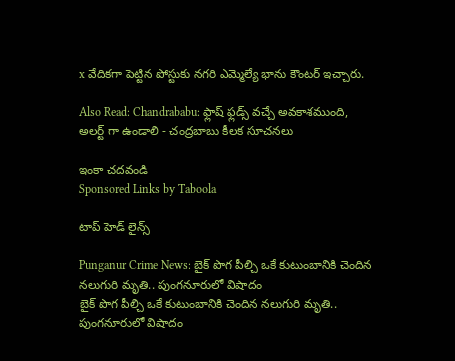x వేదికగా పెట్టిన పోస్టుకు నగరి ఎమ్మెల్యే భాను కౌంటర్ ఇచ్చారు.

Also Read: Chandrababu: ఫ్లాష్ ఫ్లడ్స్ వచ్చే అవకాశముంది, అలర్ట్ గా ఉండాలి - చంద్రబాబు కీలక సూచనలు

ఇంకా చదవండి
Sponsored Links by Taboola

టాప్ హెడ్ లైన్స్

Punganur Crime News: బైక్ పొగ పీల్చి ఒకే కుటుంబానికి చెందిన నలుగురి మృతి.. పుంగనూరులో విషాదం
బైక్ పొగ పీల్చి ఒకే కుటుంబానికి చెందిన నలుగురి మృతి.. పుంగనూరులో విషాదం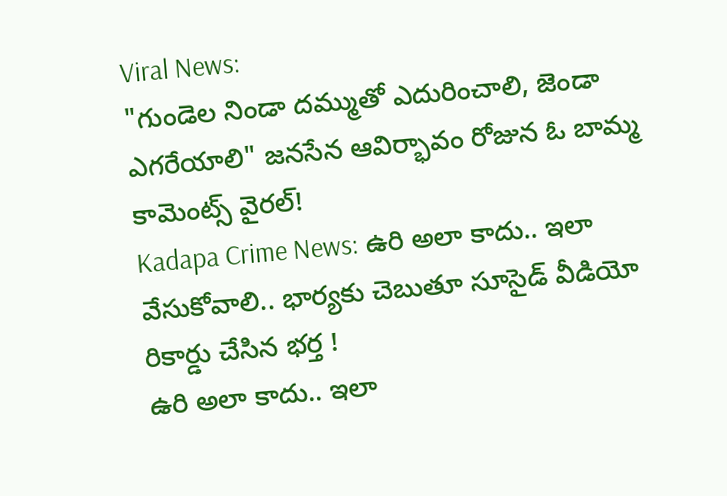Viral News:
"గుండెల నిండా దమ్ముతో ఎదురించాలి, జెండా ఎగరేయాలి" జనసేన ఆవిర్భావం రోజున ఓ బామ్మ కామెంట్స్ వైరల్‌!
Kadapa Crime News: ఉరి అలా కాదు.. ఇలా వేసుకోవాలి.. భార్యకు చెబుతూ సూసైడ్ వీడియో రికార్డు చేసిన భర్త !
ఉరి అలా కాదు.. ఇలా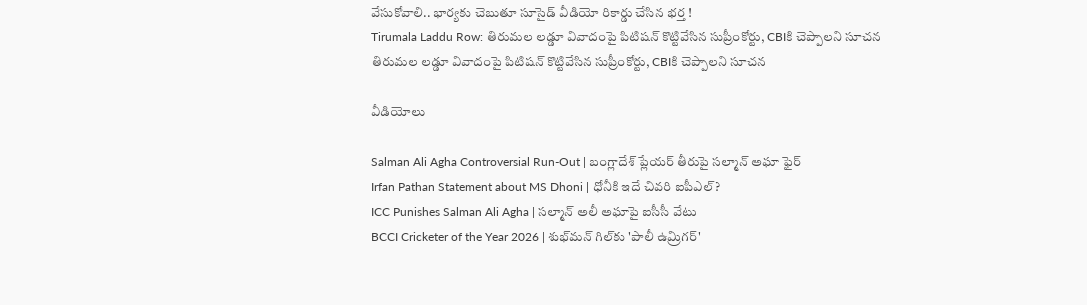వేసుకోవాలి.. భార్యకు చెబుతూ సూసైడ్ వీడియో రికార్డు చేసిన భర్త !
Tirumala Laddu Row: తిరుమల లడ్డూ వివాదంపై పిటిషన్ కొట్టివేసిన సుప్రీంకోర్టు, CBIకి చెప్పాలని సూచన
తిరుమల లడ్డూ వివాదంపై పిటిషన్ కొట్టివేసిన సుప్రీంకోర్టు, CBIకి చెప్పాలని సూచన

వీడియోలు

Salman Ali Agha Controversial Run-Out | బంగ్లాదేశ్ ప్లేయర్ తీరుపై సల్మాన్ అఘా ఫైర్
Irfan Pathan Statement about MS Dhoni | ధోనీకి ఇదే చివరి ఐపీఎల్?
ICC Punishes Salman Ali Agha | సల్మాన్ అలీ అఘాపై ఐసీసీ వేటు
BCCI Cricketer of the Year 2026 | శుభ్‌మన్ గిల్‌కు 'పాలీ ఉమ్రిగర్'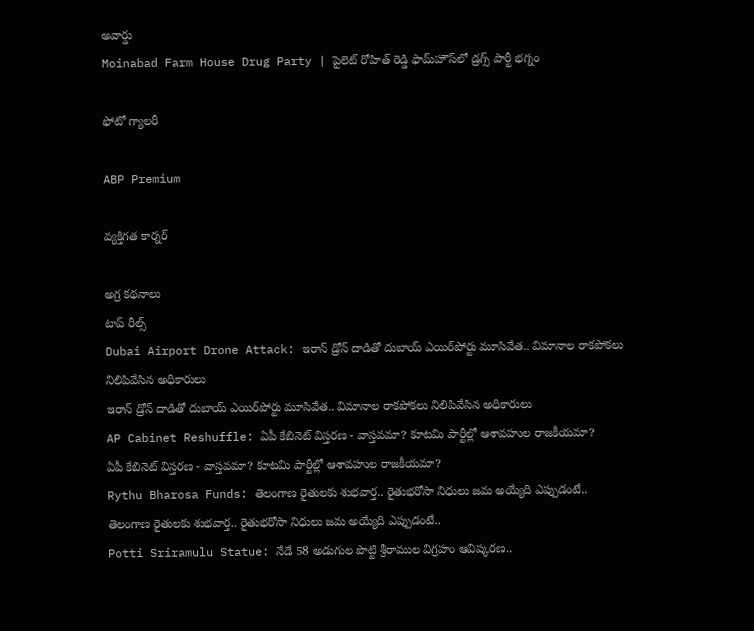అవార్డు
Moinabad Farm House Drug Party | పైలెట్ రోహిత్ రెడ్డి ఫామ్‌హౌస్‌లో డ్రగ్స్ పార్టీ భగ్నం

ఫోటో గ్యాలరీ

ABP Premium

వ్యక్తిగత కార్నర్

అగ్ర కథనాలు
టాప్ రీల్స్
Dubai Airport Drone Attack: ఇరాన్ డ్రోన్ దాడితో దుబాయ్ ఎయిర్‌పోర్టు మూసివేత.. విమానాల రాకపోకలు నిలిపివేసిన అధికారులు
ఇరాన్ డ్రోన్ దాడితో దుబాయ్ ఎయిర్‌పోర్టు మూసివేత.. విమానాల రాకపోకలు నిలిపివేసిన అధికారులు
AP Cabinet Reshuffle: ఏపీ కేబినెట్ విస్తరణ - వాస్తవమా? కూటమి పార్టీల్లో ఆశావహుల రాజకీయమా?
ఏపీ కేబినెట్ విస్తరణ - వాస్తవమా? కూటమి పార్టీల్లో ఆశావహుల రాజకీయమా?
Rythu Bharosa Funds: తెలంగాణ రైతులకు శుభ‌వార్త.. రైతుభ‌రోసా నిధులు జమ అయ్యేది ఎప్పుడంటే..
తెలంగాణ రైతులకు శుభ‌వార్త.. రైతుభ‌రోసా నిధులు జమ అయ్యేది ఎప్పుడంటే..
Potti Sriramulu Statue: నేడే 58 అడుగుల పొట్టి శ్రీరాముల విగ్రహం ఆవిష్కరణ..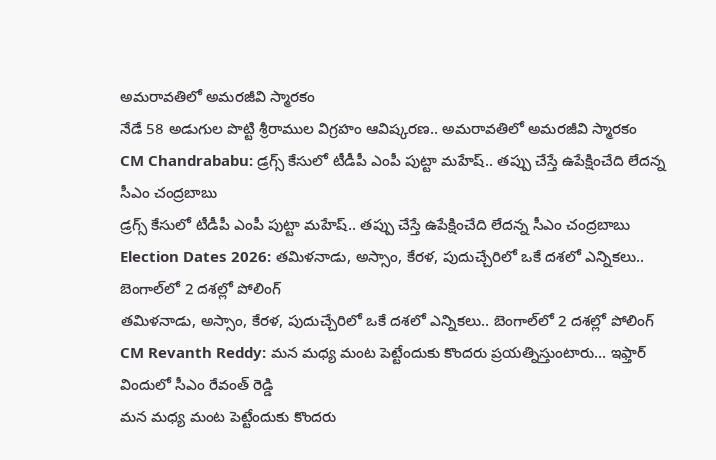అమరావతిలో అమరజీవి స్మారకం
నేడే 58 అడుగుల పొట్టి శ్రీరాముల విగ్రహం ఆవిష్కరణ.. అమరావతిలో అమరజీవి స్మారకం
CM Chandrababu: డ్రగ్స్ కేసులో టీడీపీ ఎంపీ పుట్టా మహేష్‌.. తప్పు చేస్తే ఉపేక్షించేది లేదన్న సీఎం చంద్రబాబు
డ్రగ్స్ కేసులో టీడీపీ ఎంపీ పుట్టా మహేష్‌.. తప్పు చేస్తే ఉపేక్షించేది లేదన్న సీఎం చంద్రబాబు
Election Dates 2026: తమిళనాడు, అస్సాం, కేరళ, పుదుచ్చేరిలో ఒకే దశలో ఎన్నికలు.. బెంగాల్‌లో 2 దశల్లో పోలింగ్
తమిళనాడు, అస్సాం, కేరళ, పుదుచ్చేరిలో ఒకే దశలో ఎన్నికలు.. బెంగాల్‌లో 2 దశల్లో పోలింగ్
CM Revanth Reddy: మన మధ్య మంట పెట్టేందుకు కొందరు ప్రయత్నిస్తుంటారు... ఇఫ్తార్ విందులో సీఎం రేవంత్ రెడ్డి
మన మధ్య మంట పెట్టేందుకు కొందరు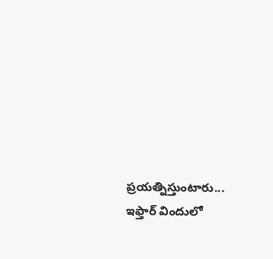ప్రయత్నిస్తుంటారు... ఇఫ్తార్ విందులో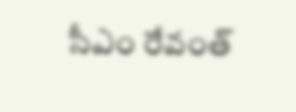సీఎం రేవంత్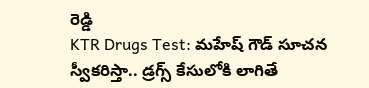రెడ్డి
KTR Drugs Test: మహేష్ గౌడ్ సూచన స్వీకరిస్తా.. డ్రగ్స్ కేసులోకి లాగితే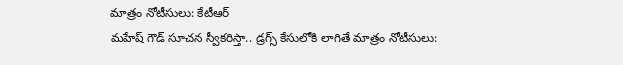మాత్రం నోటీసులు: కేటీఆర్
మహేష్ గౌడ్ సూచన స్వీకరిస్తా.. డ్రగ్స్ కేసులోకి లాగితే మాత్రం నోటీసులు: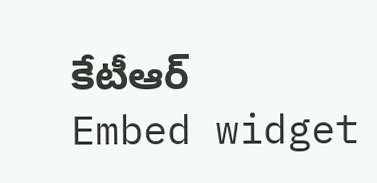కేటీఆర్
Embed widget